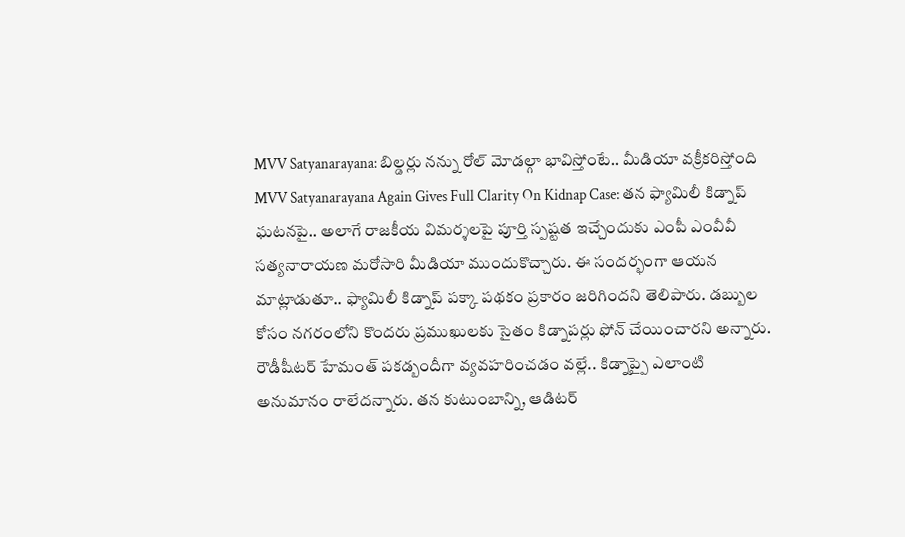MVV Satyanarayana: బిల్డర్లు నన్ను రోల్ మోడల్గా భావిస్తోంటే.. మీడియా వక్రీకరిస్తోంది
MVV Satyanarayana Again Gives Full Clarity On Kidnap Case: తన ఫ్యామిలీ కిడ్నాప్ ఘటనపై.. అలాగే రాజకీయ విమర్శలపై పూర్తి స్పష్టత ఇచ్చేందుకు ఎంపీ ఎంవీవీ సత్యనారాయణ మరోసారి మీడియా ముందుకొచ్చారు. ఈ సందర్భంగా ఆయన మాట్లాడుతూ.. ఫ్యామిలీ కిడ్నాప్ పక్కా పథకం ప్రకారం జరిగిందని తెలిపారు. డబ్బుల కోసం నగరంలోని కొందరు ప్రముఖులకు సైతం కిడ్నాపర్లు ఫోన్ చేయించారని అన్నారు. రౌడీషీటర్ హేమంత్ పకడ్బందీగా వ్యవహరించడం వల్లే.. కిడ్నాప్పై ఎలాంటి అనుమానం రాలేదన్నారు. తన కుటుంబాన్ని, ఆడిటర్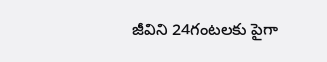జీవిని 24గంటలకు పైగా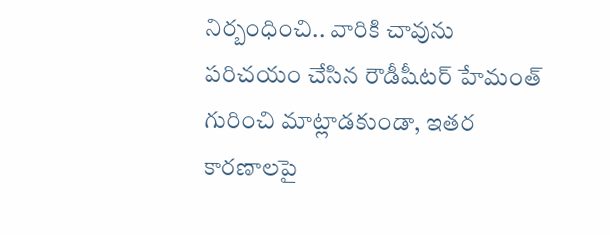నిర్బంధించి.. వారికి చావును పరిచయం చేసిన రౌడీషీటర్ హేమంత్ గురించి మాట్లాడకుండా, ఇతర కారణాలపై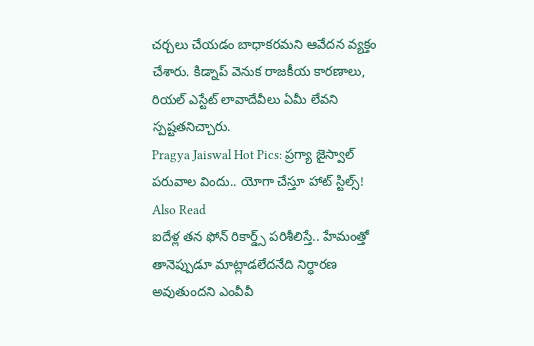చర్చలు చేయడం బాధాకరమని ఆవేదన వ్యక్తం చేశారు. కిడ్నాప్ వెనుక రాజకీయ కారణాలు, రియల్ ఎస్టేట్ లావాదేవీలు ఏమీ లేవని స్పష్టతనిచ్చారు.
Pragya Jaiswal Hot Pics: ప్రగ్యా జైస్వాల్ పరువాల విందు.. యోగా చేస్తూ హాట్ స్టిల్స్!
Also Read
ఐదేళ్ల తన ఫోన్ రికార్డ్స్ పరిశీలిస్తే.. హేమంత్తో తానెప్పుడూ మాట్లాడలేదనేది నిర్ధారణ అవుతుందని ఎంవీవీ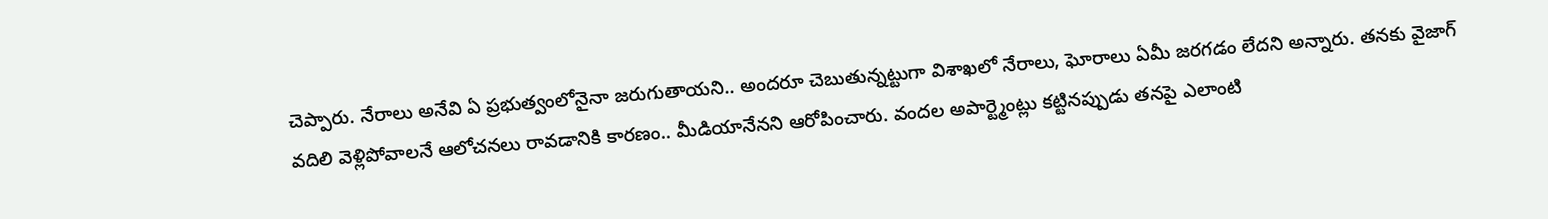చెప్పారు. నేరాలు అనేవి ఏ ప్రభుత్వంలోనైనా జరుగుతాయని.. అందరూ చెబుతున్నట్టుగా విశాఖలో నేరాలు, ఘోరాలు ఏమీ జరగడం లేదని అన్నారు. తనకు వైజాగ్ వదిలి వెళ్లిపోవాలనే ఆలోచనలు రావడానికి కారణం.. మీడియానేనని ఆరోపించారు. వందల అపార్ట్మెంట్లు కట్టినప్పుడు తనపై ఎలాంటి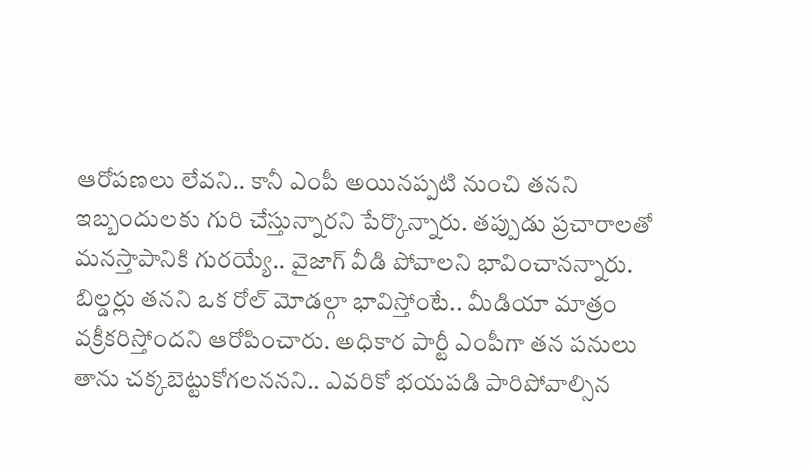ఆరోపణలు లేవని.. కానీ ఎంపీ అయినప్పటి నుంచి తనని ఇబ్బందులకు గురి చేస్తున్నారని పేర్కొన్నారు. తప్పుడు ప్రచారాలతో మనస్తాపానికి గురయ్యే.. వైజాగ్ వీడి పోవాలని భావించానన్నారు. బిల్డర్లు తనని ఒక రోల్ మోడల్గా భావిస్తోంటే.. మీడియా మాత్రం వక్రీకరిస్తోందని ఆరోపించారు. అధికార పార్టీ ఎంపీగా తన పనులు తాను చక్కబెట్టుకోగలననని.. ఎవరికో భయపడి పారిపోవాల్సిన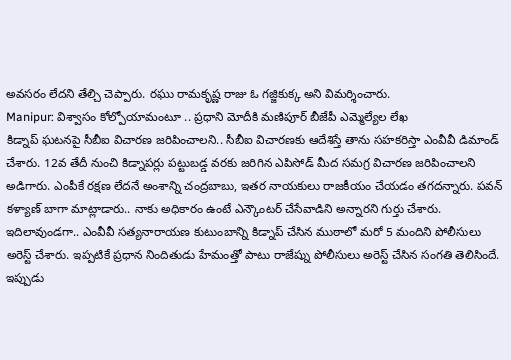అవసరం లేదని తేల్చి చెప్పారు. రఘు రామకృష్ణ రాజు ఓ గజ్జికుక్క అని విమర్శించారు.
Manipur: విశ్వాసం కోల్పోయామంటూ .. ప్రధాని మోదీకి మణిపూర్ బీజేపీ ఎమ్మెల్యేల లేఖ
కిడ్నాప్ ఘటనపై సీబీఐ విచారణ జరిపించాలని.. సీబీఐ విచారణకు ఆదేశిస్తే తాను సహకరిస్తా ఎంవీవీ డిమాండ్ చేశారు. 12వ తేదీ నుంచి కిడ్నాపర్లు పట్టుబడ్డ వరకు జరిగిన ఎపిసోడ్ మీద సమగ్ర విచారణ జరిపించాలని అడిగారు. ఎంపీకే రక్షణ లేదనే అంశాన్ని చంద్రబాబు, ఇతర నాయకులు రాజకీయం చేయడం తగదన్నారు. పవన్ కళ్యాణ్ బాగా మాట్లాడారు.. నాకు అధికారం ఉంటే ఎన్కౌంటర్ చేసేవాడిని అన్నారని గుర్తు చేశారు. ఇదిలావుండగా.. ఎంవీవీ సత్యనారాయణ కుటుంబాన్ని కిడ్నాప్ చేసిన ముఠాలో మరో 5 మందిని పోలీసులు అరెస్ట్ చేశారు. ఇప్పటికే ప్రధాన నిందితుడు హేమంత్తో పాటు రాజేష్ను పోలీసులు అరెస్ట్ చేసిన సంగతి తెలిసిందే. ఇప్పుడు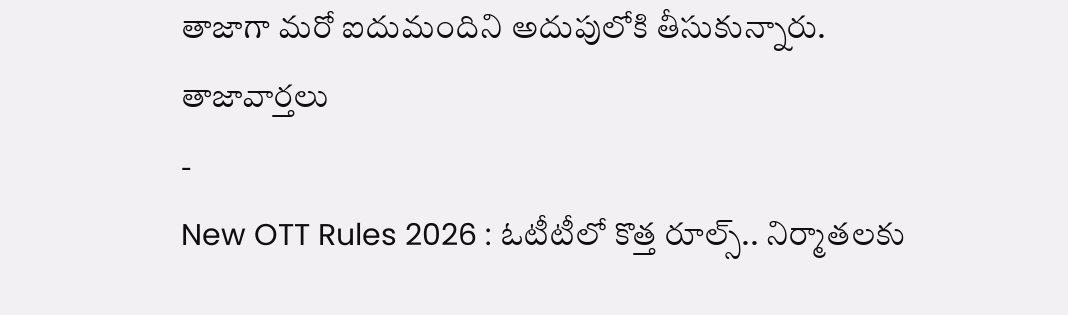తాజాగా మరో ఐదుమందిని అదుపులోకి తీసుకున్నారు.
తాజావార్తలు
-
New OTT Rules 2026 : ఓటీటీలో కొత్త రూల్స్.. నిర్మాతలకు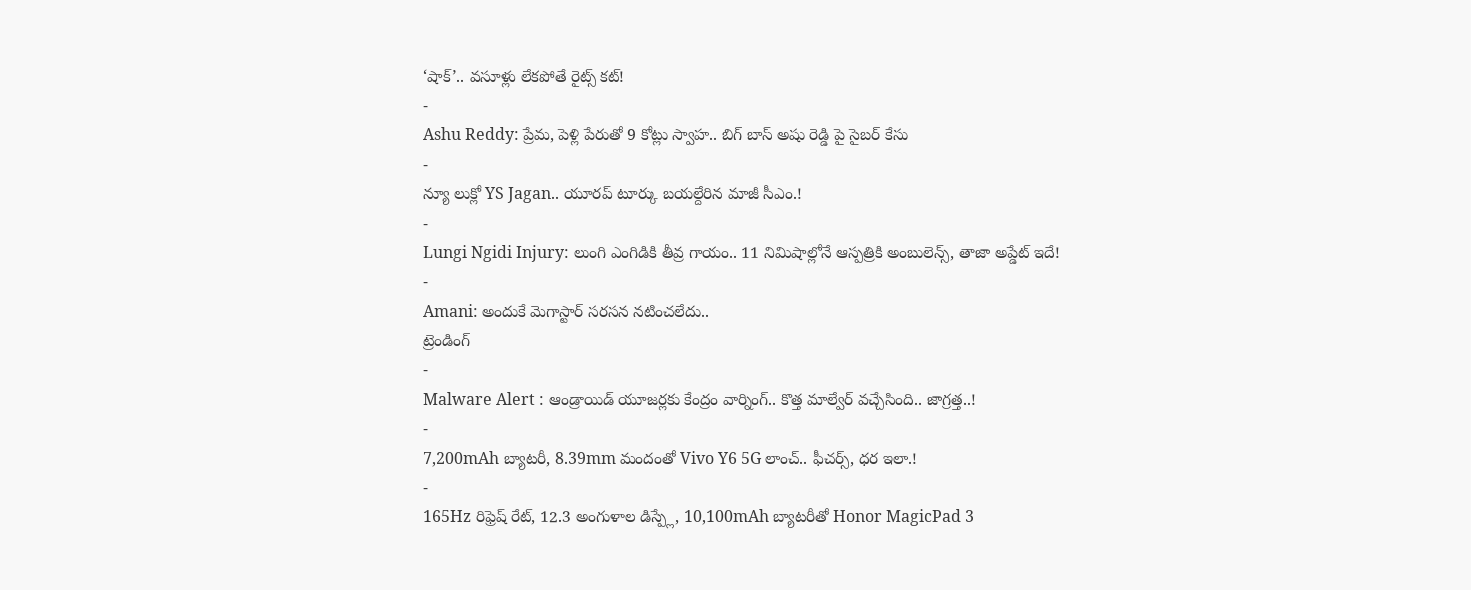‘షాక్’.. వసూళ్లు లేకపోతే రైట్స్ కట్!
-
Ashu Reddy: ప్రేమ, పెళ్లి పేరుతో 9 కోట్లు స్వాహ.. బిగ్ బాస్ అషు రెడ్డి పై సైబర్ కేసు
-
న్యూ లుక్లో YS Jagan.. యూరప్ టూర్కు బయల్దేరిన మాజీ సీఎం.!
-
Lungi Ngidi Injury: లుంగి ఎంగిడికి తీవ్ర గాయం.. 11 నిమిషాల్లోనే ఆస్పత్రికి అంబులెన్స్, తాజా అప్డేట్ ఇదే!
-
Amani: అందుకే మెగాస్టార్ సరసన నటించలేదు..
ట్రెండింగ్
-
Malware Alert : ఆండ్రాయిడ్ యూజర్లకు కేంద్రం వార్నింగ్.. కొత్త మాల్వేర్ వచ్చేసింది.. జాగ్రత్త..!
-
7,200mAh బ్యాటరీ, 8.39mm మందంతో Vivo Y6 5G లాంచ్.. ఫీచర్స్, ధర ఇలా.!
-
165Hz రిఫ్రెష్ రేట్, 12.3 అంగుళాల డిస్ప్లే, 10,100mAh బ్యాటరీతో Honor MagicPad 3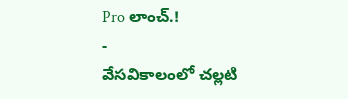Pro లాంచ్.!
-
వేసవికాలంలో చల్లటి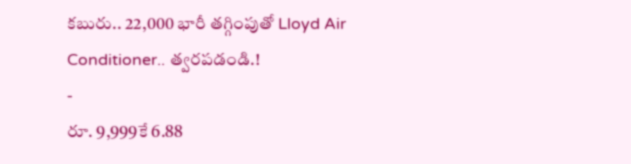కబురు.. 22,000 భారీ తగ్గింపుతో Lloyd Air Conditioner.. త్వరపడండి.!
-
రూ. 9,999కే 6.88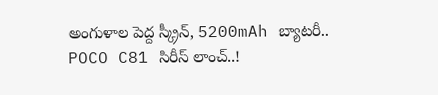అంగుళాల పెద్ద స్క్రీన్, 5200mAh బ్యాటరీ.. POCO C81 సిరీస్ లాంచ్..!